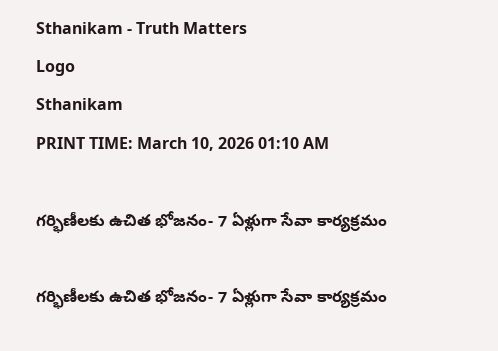Sthanikam - Truth Matters
Logo
Sthanikam
PRINT TIME: March 10, 2026 01:10 AM

గర్భిణీలకు ఉచిత భోజనం- 7 ఏళ్లుగా సేవా కార్యక్రమం

గర్భిణీలకు ఉచిత భోజనం- 7 ఏళ్లుగా సేవా కార్యక్రమం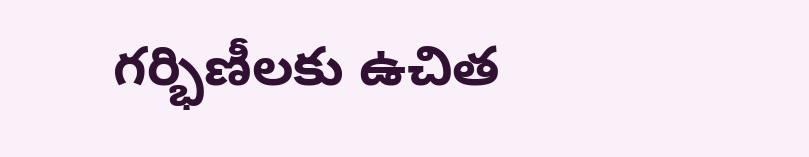గర్భిణీలకు ఉచిత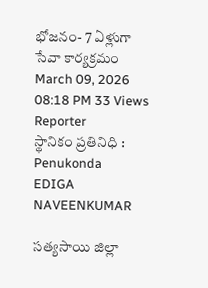భోజనం- 7 ఏళ్లుగా సేవా కార్యక్రమం
March 09, 2026 08:18 PM 33 Views
Reporter
స్థానికం ప్రతినిధి : Penukonda
EDIGA NAVEENKUMAR

సత్యసాయి జిల్లా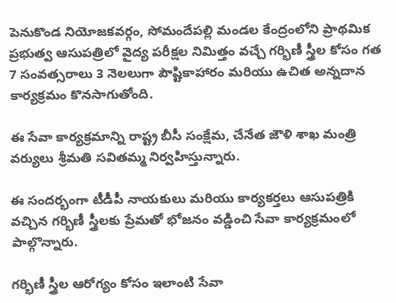పెనుకొండ నియోజకవర్గం, సోమందేపల్లి మండల కేంద్రంలోని ప్రాథమిక ప్రభుత్వ ఆసుపత్రిలో వైద్య పరీక్షల నిమిత్తం వచ్చే గర్భిణీ స్త్రీల కోసం గత 7 సంవత్సరాలు 3 నెలలుగా పౌష్టికాహారం మరియు ఉచిత అన్నదాన కార్యక్రమం కొనసాగుతోంది.

ఈ సేవా కార్యక్రమాన్ని రాష్ట్ర బీసీ సంక్షేమ, చేనేత జౌళి శాఖ మంత్రి వర్యులు శ్రీమతి సవితమ్మ నిర్వహిస్తున్నారు.

ఈ సందర్భంగా టీడీపీ నాయకులు మరియు కార్యకర్తలు ఆసుపత్రికి వచ్చిన గర్భిణీ స్త్రీలకు ప్రేమతో భోజనం వడ్డించి సేవా కార్యక్రమంలో పాల్గొన్నారు.

గర్భిణీ స్త్రీల ఆరోగ్యం కోసం ఇలాంటి సేవా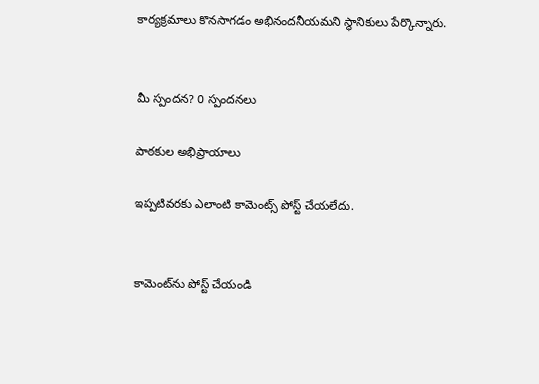కార్యక్రమాలు కొనసాగడం అభినందనీయమని స్థానికులు పేర్కొన్నారు.


మీ స్పందన? 0 స్పందనలు

పాఠకుల అభిప్రాయాలు

ఇప్పటివరకు ఎలాంటి కామెంట్స్ పోస్ట్ చేయలేదు.


కామెంట్‌ను పోస్ట్ చేయండి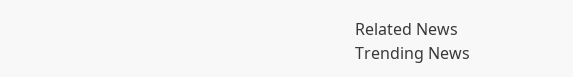Related News
Trending News